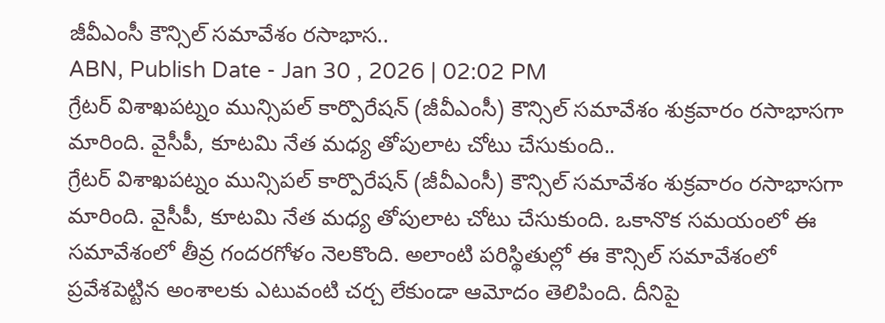జీవీఎంసీ కౌన్సిల్ సమావేశం రసాభాస..
ABN, Publish Date - Jan 30 , 2026 | 02:02 PM
గ్రేటర్ విశాఖపట్నం మున్సిపల్ కార్పొరేషన్ (జీవీఎంసీ) కౌన్సిల్ సమావేశం శుక్రవారం రసాభాసగా మారింది. వైసీపీ, కూటమి నేత మధ్య తోపులాట చోటు చేసుకుంది..
గ్రేటర్ విశాఖపట్నం మున్సిపల్ కార్పొరేషన్ (జీవీఎంసీ) కౌన్సిల్ సమావేశం శుక్రవారం రసాభాసగా మారింది. వైసీపీ, కూటమి నేత మధ్య తోపులాట చోటు చేసుకుంది. ఒకానొక సమయంలో ఈ సమావేశంలో తీవ్ర గందరగోళం నెలకొంది. అలాంటి పరిస్థితుల్లో ఈ కౌన్సిల్ సమావేశంలో ప్రవేశపెట్టిన అంశాలకు ఎటువంటి చర్చ లేకుండా ఆమోదం తెలిపింది. దీనిపై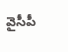వైసీపీ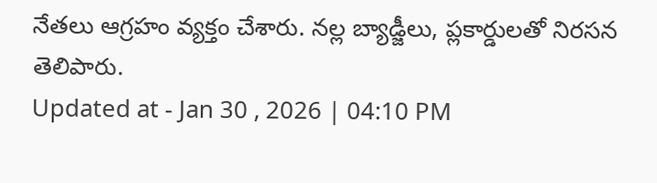నేతలు ఆగ్రహం వ్యక్తం చేశారు. నల్ల బ్యాడ్జీలు, ప్లకార్డులతో నిరసన తెలిపారు.
Updated at - Jan 30 , 2026 | 04:10 PM